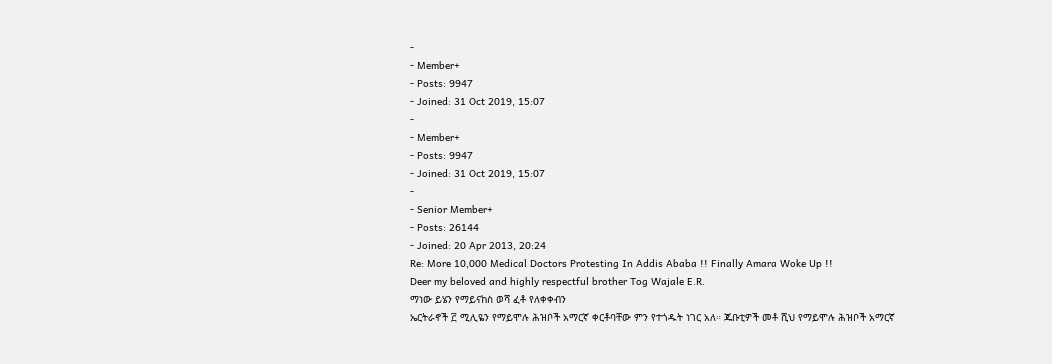-
- Member+
- Posts: 9947
- Joined: 31 Oct 2019, 15:07
-
- Member+
- Posts: 9947
- Joined: 31 Oct 2019, 15:07
-
- Senior Member+
- Posts: 26144
- Joined: 20 Apr 2013, 20:24
Re: More 10,000 Medical Doctors Protesting In Addis Ababa !! Finally Amara Woke Up !!
Deer my beloved and highly respectful brother Tog Wajale E.R.
ማነው ይሄን የማይናከስ ወሻ ፈቶ የለቀቀብን
ኤርትራኖች ፫ ሚሊዬን የማይሞሉ ሕዝቦች አማርኛ ቀርቶባቸው ምን የተጎዱት ነገር አለ። ጁቡቲዎች መቶ ሺህ የማይሞሉ ሕዝቦች አማርኛ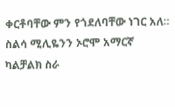ቀርቶባቸው ምን የጎደለባቸው ነገር አለ። ስልሳ ሚሊዬንን ኦሮሞ አማርኛ ካልቻልክ ስራ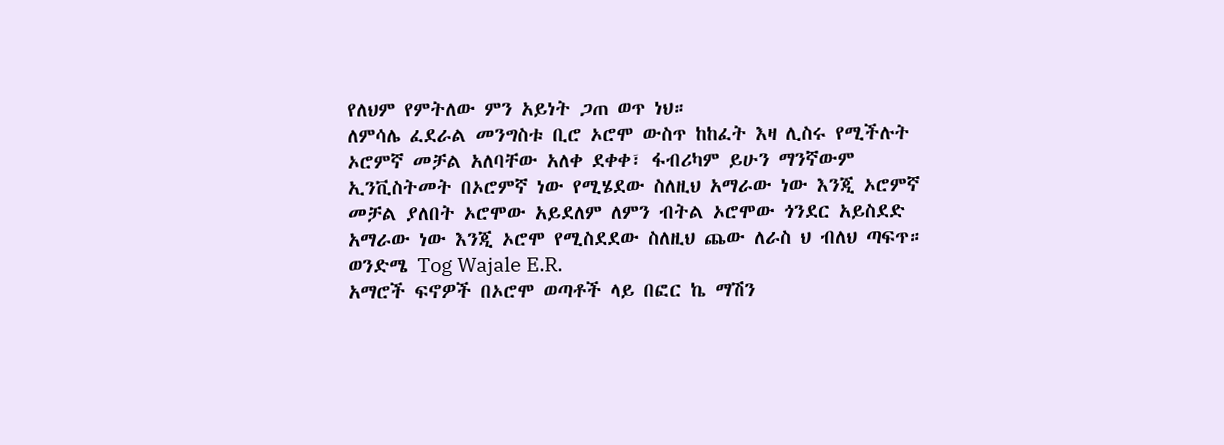የለህም የምትለው ምን አይነት ጋጠ ወጥ ነህ።
ለምሳሌ ፈደራል መንግስቱ ቢሮ ኦሮሞ ውስጥ ከከፈት እዛ ሊስሩ የሚችሉት ኦሮምኛ መቻል አለባቸው አለቀ ደቀቀ፣ ፋብሪካም ይሁን ማንኛውም ኢንቪስትመት በኦሮምኛ ነው የሚሄደው ስለዚህ አማራው ነው እንጂ ኦሮምኛ መቻል ያለበት ኦሮሞው አይደለም ለምን ብትል ኦሮሞው ጎንደር አይስደድ አማራው ነው እንጂ ኦሮሞ የሚስደደው ስለዚህ ጨው ለራስ ህ ብለህ ጣፍጥ።
ወንድሜ Tog Wajale E.R.
አማሮች ፍኖዎች በኦሮሞ ወጣቶች ላይ በፎር ኬ ማሽን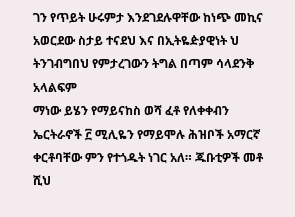ገን የጥይት ሁሩምታ እንደገደሉዋቸው ከነጭ መኪና አወርደው ስታይ ተናደህ እና በኢትዬዽያዊነት ህ ትንገብግበህ የምታረገውን ትግል በጣም ሳላደንቅ አላልፍም
ማነው ይሄን የማይናከስ ወሻ ፈቶ የለቀቀብን
ኤርትራኖች ፫ ሚሊዬን የማይሞሉ ሕዝቦች አማርኛ ቀርቶባቸው ምን የተጎዱት ነገር አለ። ጁቡቲዎች መቶ ሺህ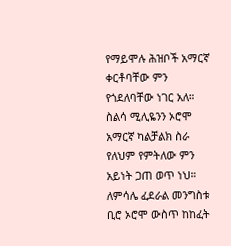የማይሞሉ ሕዝቦች አማርኛ ቀርቶባቸው ምን የጎደለባቸው ነገር አለ። ስልሳ ሚሊዬንን ኦሮሞ አማርኛ ካልቻልክ ስራ የለህም የምትለው ምን አይነት ጋጠ ወጥ ነህ።
ለምሳሌ ፈደራል መንግስቱ ቢሮ ኦሮሞ ውስጥ ከከፈት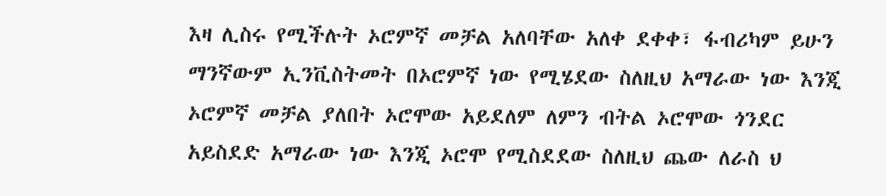እዛ ሊስሩ የሚችሉት ኦሮምኛ መቻል አለባቸው አለቀ ደቀቀ፣ ፋብሪካም ይሁን ማንኛውም ኢንቪስትመት በኦሮምኛ ነው የሚሄደው ስለዚህ አማራው ነው እንጂ ኦሮምኛ መቻል ያለበት ኦሮሞው አይደለም ለምን ብትል ኦሮሞው ጎንደር አይስደድ አማራው ነው እንጂ ኦሮሞ የሚስደደው ስለዚህ ጨው ለራስ ህ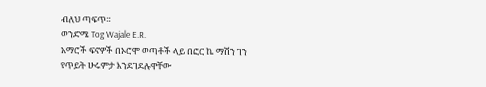ብለህ ጣፍጥ።
ወንድሜ Tog Wajale E.R.
አማሮች ፍኖዎች በኦሮሞ ወጣቶች ላይ በፎር ኬ ማሽን ገን የጥይት ሁሩምታ እንደገደሉዋቸው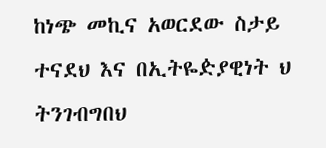ከነጭ መኪና አወርደው ስታይ ተናደህ እና በኢትዬዽያዊነት ህ ትንገብግበህ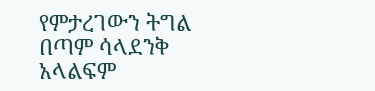የምታረገውን ትግል በጣም ሳላደንቅ አላልፍም